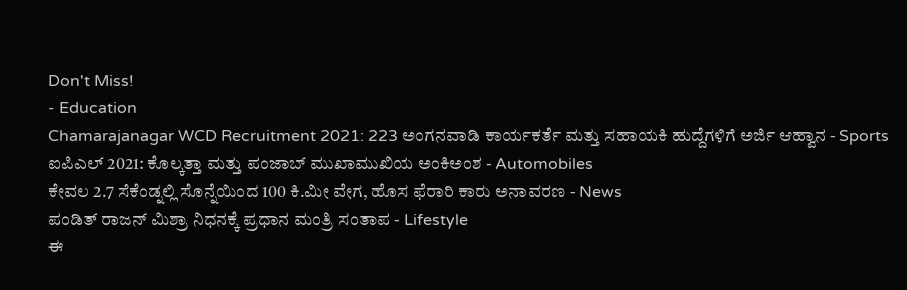Don't Miss!
- Education
Chamarajanagar WCD Recruitment 2021: 223 ಅಂಗನವಾಡಿ ಕಾರ್ಯಕರ್ತೆ ಮತ್ತು ಸಹಾಯಕಿ ಹುದ್ದೆಗಳಿಗೆ ಅರ್ಜಿ ಆಹ್ವಾನ - Sports
ಐಪಿಎಲ್ 2021: ಕೊಲ್ಕತ್ತಾ ಮತ್ತು ಪಂಜಾಬ್ ಮುಖಾಮುಖಿಯ ಅಂಕಿಅಂಶ - Automobiles
ಕೇವಲ 2.7 ಸೆಕೆಂಡ್ನಲ್ಲಿ ಸೊನ್ನೆಯಿಂದ 100 ಕಿ.ಮೀ ವೇಗ, ಹೊಸ ಫೆರಾರಿ ಕಾರು ಅನಾವರಣ - News
ಪಂಡಿತ್ ರಾಜನ್ ಮಿಶ್ರಾ ನಿಧನಕ್ಕೆ ಪ್ರಧಾನ ಮಂತ್ರಿ ಸಂತಾಪ - Lifestyle
ಈ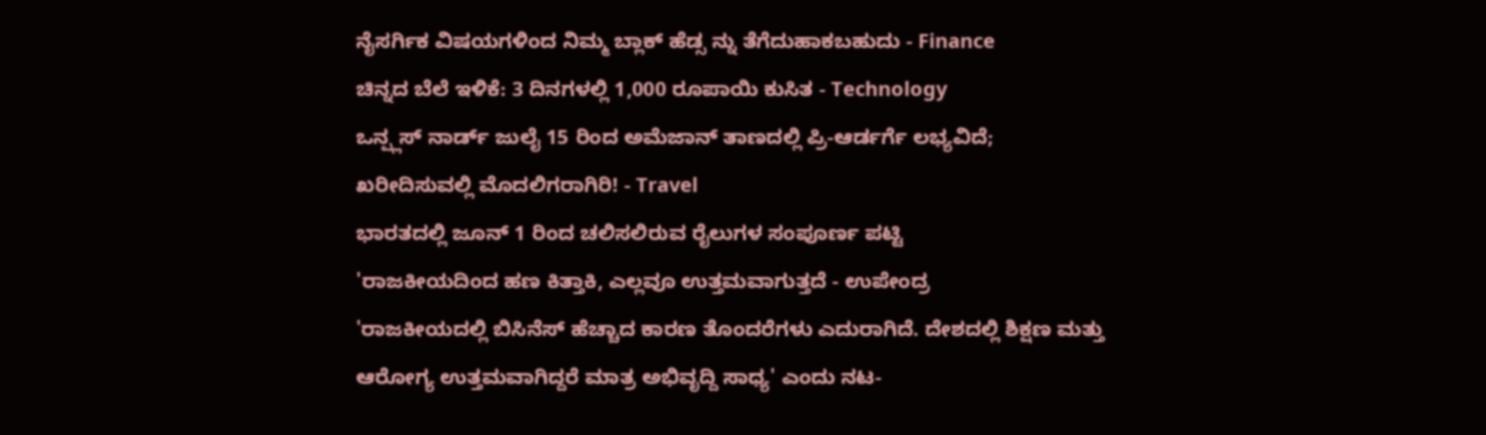ನೈಸರ್ಗಿಕ ವಿಷಯಗಳಿಂದ ನಿಮ್ಮ ಬ್ಲಾಕ್ ಹೆಡ್ಸ ನ್ನು ತೆಗೆದುಹಾಕಬಹುದು - Finance
ಚಿನ್ನದ ಬೆಲೆ ಇಳಿಕೆ: 3 ದಿನಗಳಲ್ಲಿ 1,000 ರೂಪಾಯಿ ಕುಸಿತ - Technology
ಒನ್ಪ್ಲಸ್ ನಾರ್ಡ್ ಜುಲೈ 15 ರಿಂದ ಅಮೆಜಾನ್ ತಾಣದಲ್ಲಿ ಪ್ರಿ-ಆರ್ಡರ್ಗೆ ಲಭ್ಯವಿದೆ; ಖರೀದಿಸುವಲ್ಲಿ ಮೊದಲಿಗರಾಗಿರಿ! - Travel
ಭಾರತದಲ್ಲಿ ಜೂನ್ 1 ರಿಂದ ಚಲಿಸಲಿರುವ ರೈಲುಗಳ ಸಂಪೂರ್ಣ ಪಟ್ಟಿ
'ರಾಜಕೀಯದಿಂದ ಹಣ ಕಿತ್ತಾಕಿ, ಎಲ್ಲವೂ ಉತ್ತಮವಾಗುತ್ತದೆ - ಉಪೇಂದ್ರ
'ರಾಜಕೀಯದಲ್ಲಿ ಬಿಸಿನೆಸ್ ಹೆಚ್ಚಾದ ಕಾರಣ ತೊಂದರೆಗಳು ಎದುರಾಗಿದೆ. ದೇಶದಲ್ಲಿ ಶಿಕ್ಷಣ ಮತ್ತು ಆರೋಗ್ಯ ಉತ್ತಮವಾಗಿದ್ದರೆ ಮಾತ್ರ ಅಭಿವೃದ್ದಿ ಸಾಧ್ಯ' ಎಂದು ನಟ-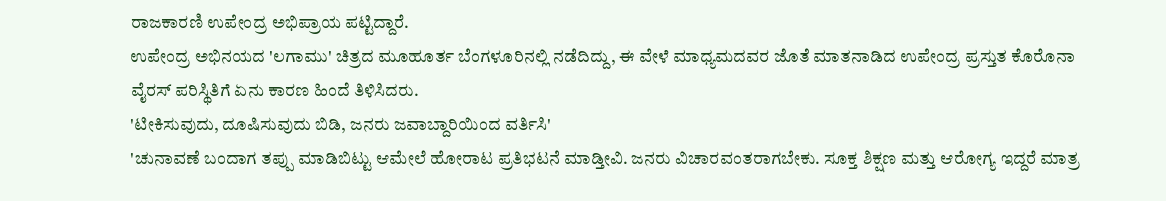ರಾಜಕಾರಣಿ ಉಪೇಂದ್ರ ಅಭಿಪ್ರಾಯ ಪಟ್ಟಿದ್ದಾರೆ.
ಉಪೇಂದ್ರ ಅಭಿನಯದ 'ಲಗಾಮು' ಚಿತ್ರದ ಮೂಹೂರ್ತ ಬೆಂಗಳೂರಿನಲ್ಲಿ ನಡೆದಿದ್ದು, ಈ ವೇಳೆ ಮಾಧ್ಯಮದವರ ಜೊತೆ ಮಾತನಾಡಿದ ಉಪೇಂದ್ರ ಪ್ರಸ್ತುತ ಕೊರೊನಾ ವೈರಸ್ ಪರಿಸ್ಥಿತಿಗೆ ಏನು ಕಾರಣ ಹಿಂದೆ ತಿಳಿಸಿದರು.
'ಟೀಕಿಸುವುದು, ದೂಷಿಸುವುದು ಬಿಡಿ, ಜನರು ಜವಾಬ್ದಾರಿಯಿಂದ ವರ್ತಿಸಿ'
'ಚುನಾವಣೆ ಬಂದಾಗ ತಪ್ಪು ಮಾಡಿಬಿಟ್ಟು ಆಮೇಲೆ ಹೋರಾಟ ಪ್ರತಿಭಟನೆ ಮಾಡ್ತೀವಿ. ಜನರು ವಿಚಾರವಂತರಾಗಬೇಕು. ಸೂಕ್ತ ಶಿಕ್ಷಣ ಮತ್ತು ಆರೋಗ್ಯ ಇದ್ದರೆ ಮಾತ್ರ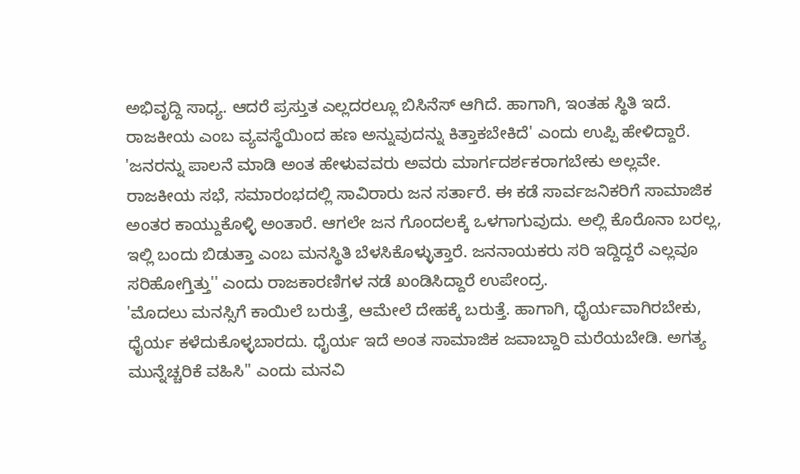ಅಭಿವೃದ್ದಿ ಸಾಧ್ಯ. ಆದರೆ ಪ್ರಸ್ತುತ ಎಲ್ಲದರಲ್ಲೂ ಬಿಸಿನೆಸ್ ಆಗಿದೆ. ಹಾಗಾಗಿ, ಇಂತಹ ಸ್ಥಿತಿ ಇದೆ. ರಾಜಕೀಯ ಎಂಬ ವ್ಯವಸ್ಥೆಯಿಂದ ಹಣ ಅನ್ನುವುದನ್ನು ಕಿತ್ತಾಕಬೇಕಿದೆ' ಎಂದು ಉಪ್ಪಿ ಹೇಳಿದ್ದಾರೆ.
'ಜನರನ್ನು ಪಾಲನೆ ಮಾಡಿ ಅಂತ ಹೇಳುವವರು ಅವರು ಮಾರ್ಗದರ್ಶಕರಾಗಬೇಕು ಅಲ್ಲವೇ. ರಾಜಕೀಯ ಸಭೆ, ಸಮಾರಂಭದಲ್ಲಿ ಸಾವಿರಾರು ಜನ ಸರ್ತಾರೆ. ಈ ಕಡೆ ಸಾರ್ವಜನಿಕರಿಗೆ ಸಾಮಾಜಿಕ ಅಂತರ ಕಾಯ್ದುಕೊಳ್ಳಿ ಅಂತಾರೆ. ಆಗಲೇ ಜನ ಗೊಂದಲಕ್ಕೆ ಒಳಗಾಗುವುದು. ಅಲ್ಲಿ ಕೊರೊನಾ ಬರಲ್ಲ, ಇಲ್ಲಿ ಬಂದು ಬಿಡುತ್ತಾ ಎಂಬ ಮನಸ್ಥಿತಿ ಬೆಳಸಿಕೊಳ್ಳುತ್ತಾರೆ. ಜನನಾಯಕರು ಸರಿ ಇದ್ದಿದ್ದರೆ ಎಲ್ಲವೂ ಸರಿಹೋಗ್ತಿತ್ತು'' ಎಂದು ರಾಜಕಾರಣಿಗಳ ನಡೆ ಖಂಡಿಸಿದ್ದಾರೆ ಉಪೇಂದ್ರ.
'ಮೊದಲು ಮನಸ್ಸಿಗೆ ಕಾಯಿಲೆ ಬರುತ್ತೆ, ಆಮೇಲೆ ದೇಹಕ್ಕೆ ಬರುತ್ತೆ. ಹಾಗಾಗಿ, ಧೈರ್ಯವಾಗಿರಬೇಕು, ಧೈರ್ಯ ಕಳೆದುಕೊಳ್ಳಬಾರದು. ಧೈರ್ಯ ಇದೆ ಅಂತ ಸಾಮಾಜಿಕ ಜವಾಬ್ದಾರಿ ಮರೆಯಬೇಡಿ. ಅಗತ್ಯ ಮುನ್ನೆಚ್ಚರಿಕೆ ವಹಿಸಿ'' ಎಂದು ಮನವಿ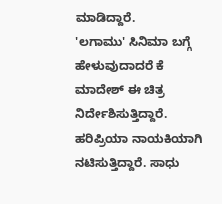ಮಾಡಿದ್ದಾರೆ.
'ಲಗಾಮು' ಸಿನಿಮಾ ಬಗ್ಗೆ ಹೇಳುವುದಾದರೆ ಕೆ ಮಾದೇಶ್ ಈ ಚಿತ್ರ ನಿರ್ದೇಶಿಸುತ್ತಿದ್ದಾರೆ. ಹರಿಪ್ರಿಯಾ ನಾಯಕಿಯಾಗಿ ನಟಿಸುತ್ತಿದ್ದಾರೆ. ಸಾಧು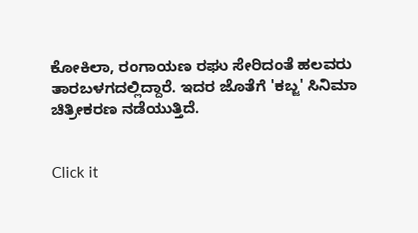ಕೋಕಿಲಾ, ರಂಗಾಯಣ ರಘು ಸೇರಿದಂತೆ ಹಲವರು ತಾರಬಳಗದಲ್ಲಿದ್ದಾರೆ. ಇದರ ಜೊತೆಗೆ 'ಕಬ್ಜ' ಸಿನಿಮಾ ಚಿತ್ರೀಕರಣ ನಡೆಯುತ್ತಿದೆ.


Click it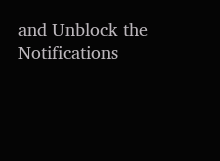and Unblock the Notifications